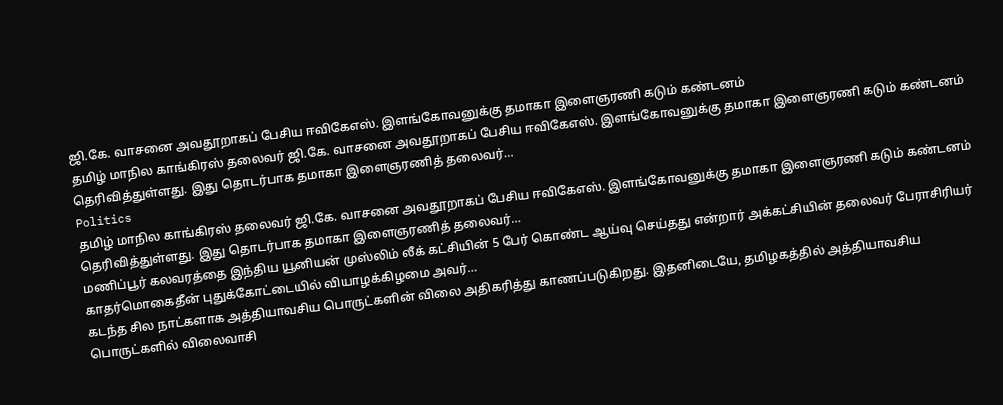ஜி.கே. வாசனை அவதூறாகப் பேசிய ஈவிகேஎஸ். இளங்கோவனுக்கு தமாகா இளைஞரணி கடும் கண்டனம்
தமிழ் மாநில காங்கிரஸ் தலைவர் ஜி.கே. வாசனை அவதூறாகப் பேசிய ஈவிகேஎஸ். இளங்கோவனுக்கு தமாகா இளைஞரணி கடும் கண்டனம் தெரிவித்துள்ளது. இது தொடர்பாக தமாகா இளைஞரணித் தலைவர்…
Politics
தமிழ் மாநில காங்கிரஸ் தலைவர் ஜி.கே. வாசனை அவதூறாகப் பேசிய ஈவிகேஎஸ். இளங்கோவனுக்கு தமாகா இளைஞரணி கடும் கண்டனம் தெரிவித்துள்ளது. இது தொடர்பாக தமாகா இளைஞரணித் தலைவர்…
மணிப்பூர் கலவரத்தை இந்திய யூனியன் முஸ்லிம் லீக் கட்சியின் 5 பேர் கொண்ட ஆய்வு செய்தது என்றார் அக்கட்சியின் தலைவர் பேராசிரியர் காதர்மொகைதீன் புதுக்கோட்டையில் வியாழக்கிழமை அவர்…
கடந்த சில நாட்களாக அத்தியாவசிய பொருட்களின் விலை அதிகரித்து காணப்படுகிறது. இதனிடையே, தமிழகத்தில் அத்தியாவசிய பொருட்களில் விலைவாசி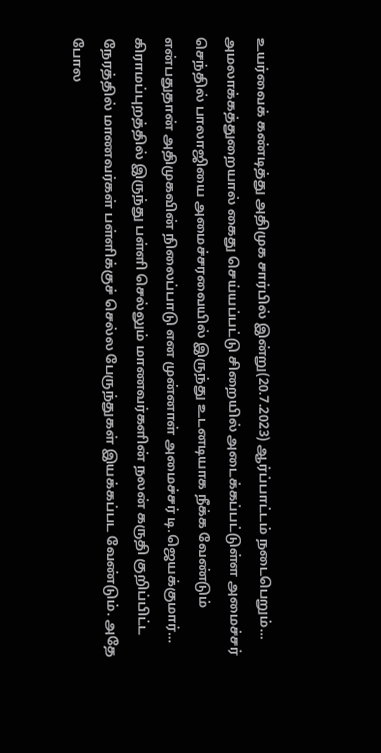உயர்வைக் கண்டித்து அதிமுக சார்பில் இன்று(20.7.2023) ஆர்ப்பாட்டம் நடைபெறும்…
அமலாக்கத்துறையால் கைது செய்யப்பட்டு சிறையில் அடைக்கப்பட்டுள்ள அமைச்சர் செந்தில் பாலாஜியை அமைச்சரவையில் இருந்து உடனடியாக நீக்க வேண்டும் என்பதுதான் அதிமுகவின் நிலைப்பாடு என முன்னாள் அமைச்சர் டி.ஜெயக்குமார்…
கிராமப்புறத்தில் இருந்து பள்ளி செல்லும் மாணவர்களின் நலன் கருதி குறிப்பிட்ட நேரத்தில் மாணவர்கள் பள்ளிக்குச் செல்ல பேருந்துகள் இயக்கப்பட வேண்டும். அதே போல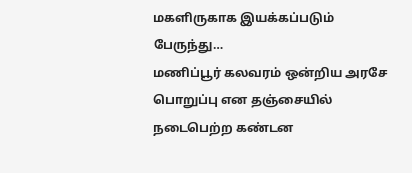மகளிருகாக இயக்கப்படும் பேருந்து…
மணிப்பூர் கலவரம் ஒன்றிய அரசே பொறுப்பு என தஞ்சையில் நடைபெற்ற கண்டன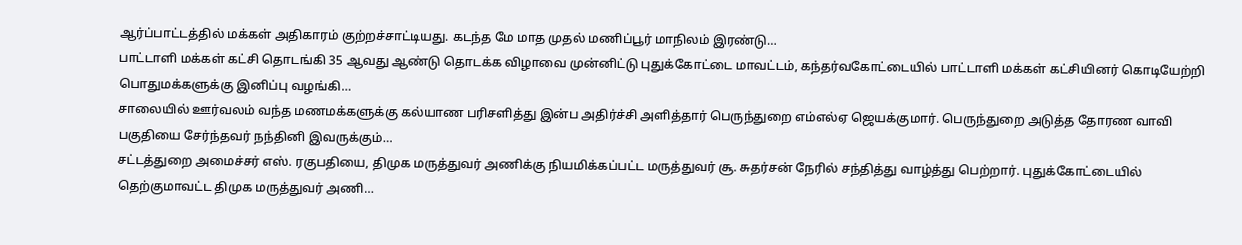ஆர்ப்பாட்டத்தில் மக்கள் அதிகாரம் குற்றச்சாட்டியது. கடந்த மே மாத முதல் மணிப்பூர் மாநிலம் இரண்டு…
பாட்டாளி மக்கள் கட்சி தொடங்கி 35 ஆவது ஆண்டு தொடக்க விழாவை முன்னிட்டு புதுக்கோட்டை மாவட்டம், கந்தர்வகோட்டையில் பாட்டாளி மக்கள் கட்சியினர் கொடியேற்றி பொதுமக்களுக்கு இனிப்பு வழங்கி…
சாலையில் ஊர்வலம் வந்த மணமக்களுக்கு கல்யாண பரிசளித்து இன்ப அதிர்ச்சி அளித்தார் பெருந்துறை எம்எல்ஏ ஜெயக்குமார். பெருந்துறை அடுத்த தோரண வாவி பகுதியை சேர்ந்தவர் நந்தினி இவருக்கும்…
சட்டத்துறை அமைச்சர் எஸ். ரகுபதியை, திமுக மருத்துவர் அணிக்கு நியமிக்கப்பட்ட மருத்துவர் சூ. சுதர்சன் நேரில் சந்தித்து வாழ்த்து பெற்றார். புதுக்கோட்டையில் தெற்குமாவட்ட திமுக மருத்துவர் அணி…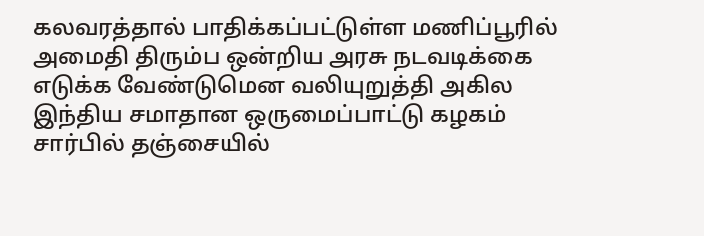கலவரத்தால் பாதிக்கப்பட்டுள்ள மணிப்பூரில் அமைதி திரும்ப ஒன்றிய அரசு நடவடிக்கை எடுக்க வேண்டுமென வலியுறுத்தி அகில இந்திய சமாதான ஒருமைப்பாட்டு கழகம் சார்பில் தஞ்சையில்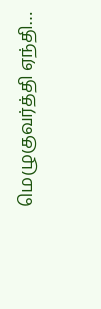மெழுகுவர்த்தி ஏந்தி…